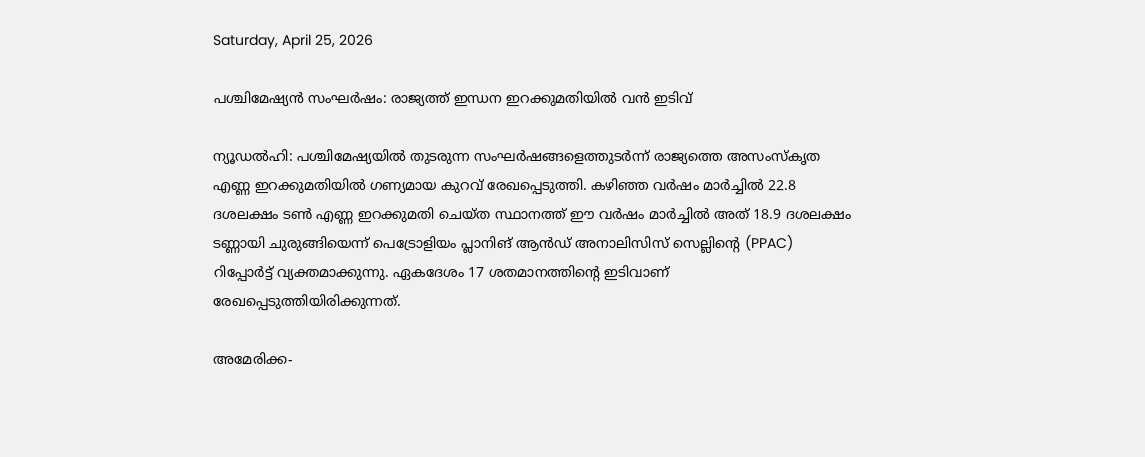Saturday, April 25, 2026

പശ്ചിമേഷ്യന്‍ സംഘര്‍ഷം: രാജ്യത്ത് ഇന്ധന ഇറക്കുമതിയില്‍ വന്‍ ഇടിവ്

ന്യൂഡല്‍ഹി: പശ്ചിമേഷ്യയില്‍ തുടരുന്ന സംഘര്‍ഷങ്ങളെത്തുടര്‍ന്ന് രാജ്യത്തെ അസംസ്‌കൃത എണ്ണ ഇറക്കുമതിയില്‍ ഗണ്യമായ കുറവ് രേഖപ്പെടുത്തി. കഴിഞ്ഞ വര്‍ഷം മാര്‍ച്ചില്‍ 22.8 ദശലക്ഷം ടണ്‍ എണ്ണ ഇറക്കുമതി ചെയ്ത സ്ഥാനത്ത് ഈ വര്‍ഷം മാര്‍ച്ചില്‍ അത് 18.9 ദശലക്ഷം ടണ്ണായി ചുരുങ്ങിയെന്ന് പെട്രോളിയം പ്ലാനിങ് ആന്‍ഡ് അനാലിസിസ് സെല്ലിന്റെ (PPAC) റിപ്പോര്‍ട്ട് വ്യക്തമാക്കുന്നു. ഏകദേശം 17 ശതമാനത്തിന്റെ ഇടിവാണ് രേഖപ്പെടുത്തിയിരിക്കുന്നത്.

അമേരിക്ക-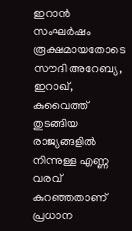ഇറാന്‍ സംഘര്‍ഷം രൂക്ഷമായതോടെ സൗദി അറേബ്യ, ഇറാഖ്, കുവൈത്ത് തുടങ്ങിയ രാജ്യങ്ങളില്‍ നിന്നുള്ള എണ്ണ വരവ് കുറഞ്ഞതാണ് പ്രധാന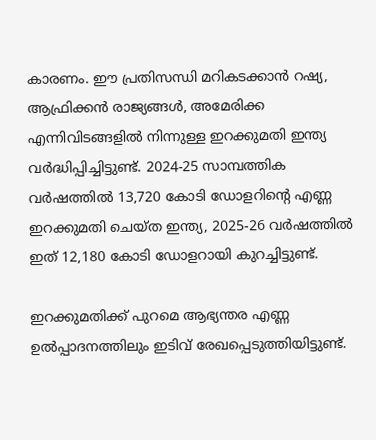കാരണം. ഈ പ്രതിസന്ധി മറികടക്കാന്‍ റഷ്യ, ആഫ്രിക്കന്‍ രാജ്യങ്ങള്‍, അമേരിക്ക എന്നിവിടങ്ങളില്‍ നിന്നുള്ള ഇറക്കുമതി ഇന്ത്യ വര്‍ദ്ധിപ്പിച്ചിട്ടുണ്ട്. 2024-25 സാമ്പത്തിക വര്‍ഷത്തില്‍ 13,720 കോടി ഡോളറിന്റെ എണ്ണ ഇറക്കുമതി ചെയ്ത ഇന്ത്യ, 2025-26 വര്‍ഷത്തില്‍ ഇത് 12,180 കോടി ഡോളറായി കുറച്ചിട്ടുണ്ട്.

ഇറക്കുമതിക്ക് പുറമെ ആഭ്യന്തര എണ്ണ ഉല്‍പ്പാദനത്തിലും ഇടിവ് രേഖപ്പെടുത്തിയിട്ടുണ്ട്.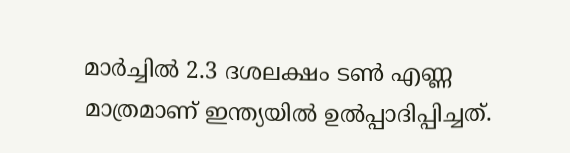മാര്‍ച്ചില്‍ 2.3 ദശലക്ഷം ടണ്‍ എണ്ണ മാത്രമാണ് ഇന്ത്യയില്‍ ഉല്‍പ്പാദിപ്പിച്ചത്.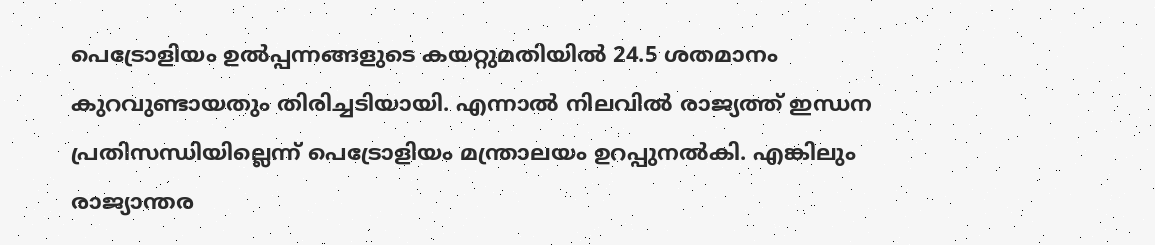പെട്രോളിയം ഉല്‍പ്പന്നങ്ങളുടെ കയറ്റുമതിയില്‍ 24.5 ശതമാനം കുറവുണ്ടായതും തിരിച്ചടിയായി. എന്നാല്‍ നിലവില്‍ രാജ്യത്ത് ഇന്ധന പ്രതിസന്ധിയില്ലെന്ന് പെട്രോളിയം മന്ത്രാലയം ഉറപ്പുനല്‍കി. എങ്കിലും രാജ്യാന്തര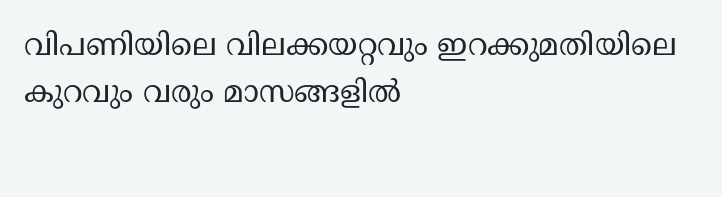വിപണിയിലെ വിലക്കയറ്റവും ഇറക്കുമതിയിലെ കുറവും വരും മാസങ്ങളില്‍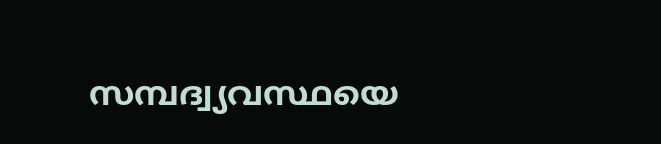സമ്പദ്വ്യവസ്ഥയെ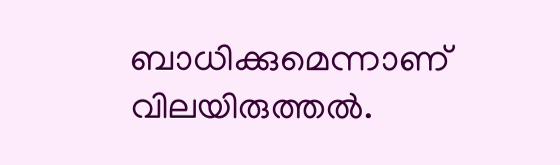ബാധിക്കുമെന്നാണ് വിലയിരുത്തല്‍.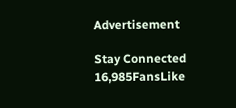Advertisement

Stay Connected
16,985FansLike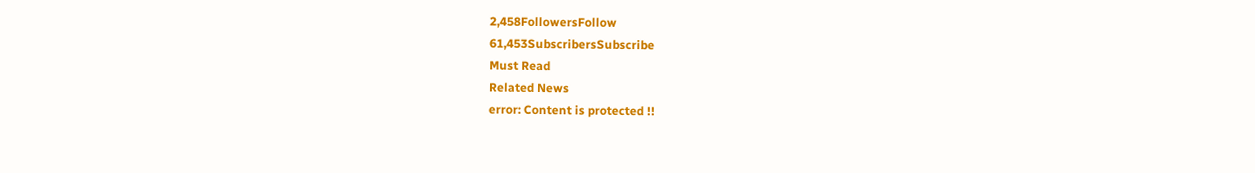2,458FollowersFollow
61,453SubscribersSubscribe
Must Read
Related News
error: Content is protected !!